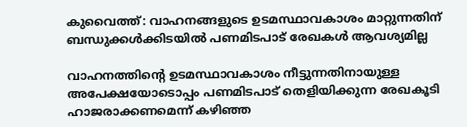കുവൈത്ത്: വാഹനങ്ങളുടെ ഉടമസ്ഥാവകാശം മാറ്റുന്നതിന് ബന്ധുക്കള്‍ക്കിടയില്‍ പണമിടപാട് രേഖകള്‍ ആവശ്യമില്ല

വാഹനത്തിന്റെ ഉടമസ്ഥാവകാശം നീട്ടുന്നതിനായുള്ള അപേക്ഷയോടൊപ്പം പണമിടപാട് തെളിയിക്കുന്ന രേഖകൂടി ഹാജരാക്കണമെന്ന് കഴിഞ്ഞ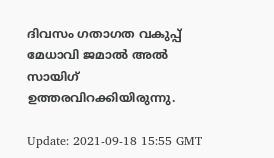ദിവസം ഗതാഗത വകുപ്പ് മേധാവി ജമാല്‍ അല്‍ സായിഗ് ഉത്തരവിറക്കിയിരുന്നു.

Update: 2021-09-18 15:55 GMT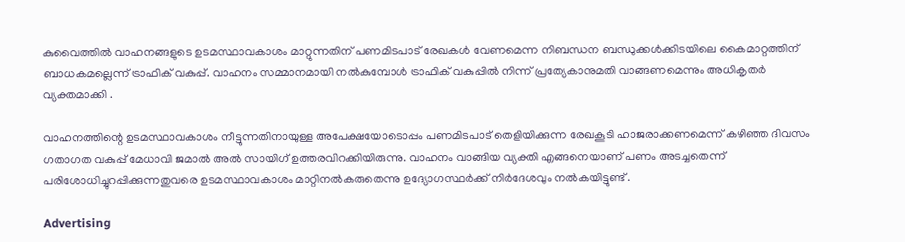കുവൈത്തില്‍ വാഹനങ്ങളുടെ ഉടമസ്ഥാവകാശം മാറ്റുന്നതിന് പണമിടപാട് രേഖകള്‍ വേണമെന്ന നിബന്ധന ബന്ധുക്കള്‍ക്കിടയിലെ കൈമാറ്റത്തിന് ബാധകമല്ലെന്ന് ട്രാഫിക് വകുപ്പ്. വാഹനം സമ്മാനമായി നല്‍കുമ്പോള്‍ ട്രാഫിക് വകുപ്പില്‍ നിന്ന് പ്രത്യേകാനുമതി വാങ്ങണമെന്നും അധികൃതര്‍ വ്യക്തമാക്കി .

വാഹനത്തിന്റെ ഉടമസ്ഥാവകാശം നീട്ടുന്നതിനായുള്ള അപേക്ഷയോടൊപ്പം പണമിടപാട് തെളിയിക്കുന്ന രേഖകൂടി ഹാജരാക്കണമെന്ന് കഴിഞ്ഞ ദിവസം ഗതാഗത വകുപ്പ് മേധാവി ജമാല്‍ അല്‍ സായിഗ് ഉത്തരവിറക്കിയിരുന്നു. വാഹനം വാങ്ങിയ വ്യക്തി എങ്ങനെയാണ് പണം അടച്ചതെന്ന് പരിശോധിച്ചുറപ്പിക്കുന്നതുവരെ ഉടമസ്ഥാവകാശം മാറ്റിനല്‍കരുതെന്നു ഉദ്യോഗസ്ഥര്‍ക്ക് നിര്‍ദേശവും നല്‍കയിട്ടുണ്ട് .

Advertising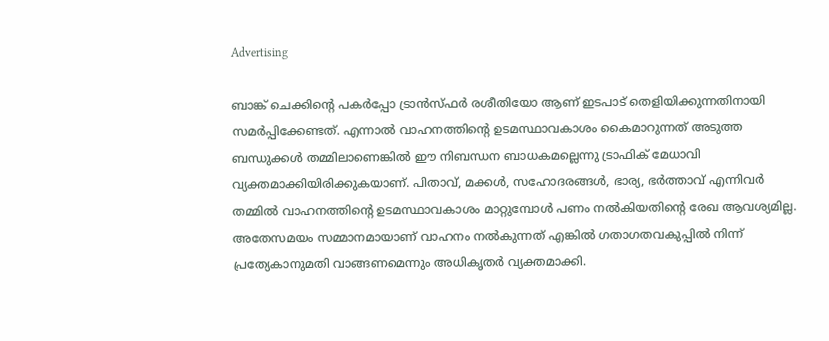Advertising

ബാങ്ക് ചെക്കിന്റെ പകര്‍പ്പോ ട്രാന്‍സ്ഫര്‍ രശീതിയോ ആണ് ഇടപാട് തെളിയിക്കുന്നതിനായി സമര്‍പ്പിക്കേണ്ടത്. എന്നാല്‍ വാഹനത്തിന്റെ ഉടമസ്ഥാവകാശം കൈമാറുന്നത് അടുത്ത ബന്ധുക്കള്‍ തമ്മിലാണെങ്കില്‍ ഈ നിബന്ധന ബാധകമല്ലെന്നു ട്രാഫിക് മേധാവി വ്യക്തമാക്കിയിരിക്കുകയാണ്. പിതാവ്, മക്കള്‍, സഹോദരങ്ങള്‍, ഭാര്യ, ഭര്‍ത്താവ് എന്നിവര്‍ തമ്മില്‍ വാഹനത്തിന്റെ ഉടമസ്ഥാവകാശം മാറ്റുമ്പോള്‍ പണം നല്‍കിയതിന്റെ രേഖ ആവശ്യമില്ല. അതേസമയം സമ്മാനമായാണ് വാഹനം നല്‍കുന്നത് എങ്കില്‍ ഗതാഗതവകുപ്പില്‍ നിന്ന് പ്രത്യേകാനുമതി വാങ്ങണമെന്നും അധികൃതര്‍ വ്യക്തമാക്കി.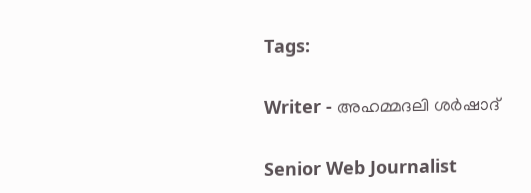Tags:

Writer - അഹമ്മദലി ശര്‍ഷാദ്

Senior Web Journalist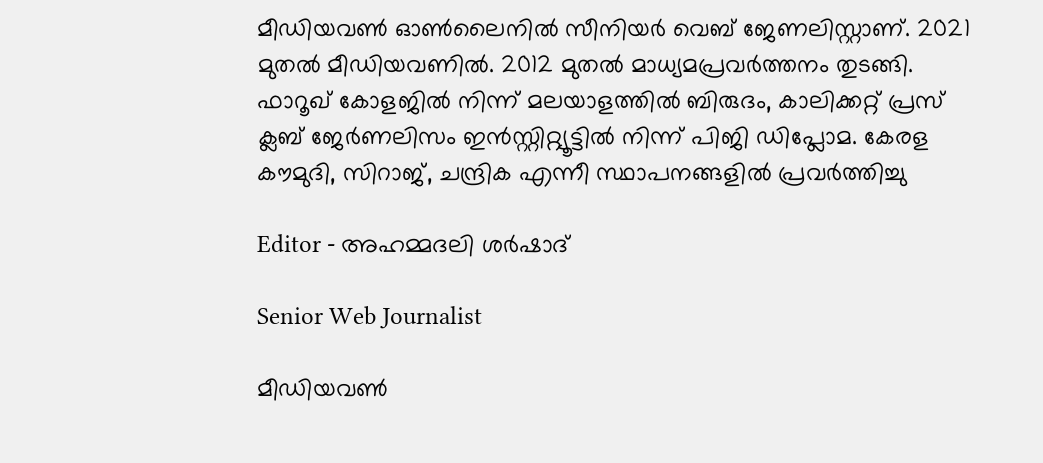മീഡിയവൺ ഓൺലൈനിൽ സീനിയർ വെബ് ജേണലിസ്റ്റാണ്. 2021 മുതൽ മീഡിയവണിൽ. 2012 മുതൽ മാധ്യമപ്രവർത്തനം തുടങ്ങി. ഫാറൂഖ് കോളജിൽ നിന്ന് മലയാളത്തിൽ ബിരുദം, കാലിക്കറ്റ് പ്രസ് ക്ലബ് ജേർണലിസം ഇൻസ്റ്റിറ്റ്യൂട്ടിൽ നിന്ന് പിജി ഡിപ്ലോമ. കേരള കൗമുദി, സിറാജ്, ചന്ദ്രിക എന്നീ സ്ഥാപനങ്ങളിൽ പ്രവർത്തിച്ചു

Editor - അഹമ്മദലി ശര്‍ഷാദ്

Senior Web Journalist

മീഡിയവൺ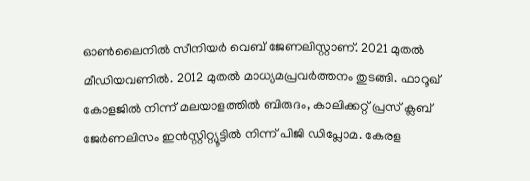ഓൺലൈനിൽ സീനിയർ വെബ് ജേണലിസ്റ്റാണ്. 2021 മുതൽ മീഡിയവണിൽ. 2012 മുതൽ മാധ്യമപ്രവർത്തനം തുടങ്ങി. ഫാറൂഖ് കോളജിൽ നിന്ന് മലയാളത്തിൽ ബിരുദം, കാലിക്കറ്റ് പ്രസ് ക്ലബ് ജേർണലിസം ഇൻസ്റ്റിറ്റ്യൂട്ടിൽ നിന്ന് പിജി ഡിപ്ലോമ. കേരള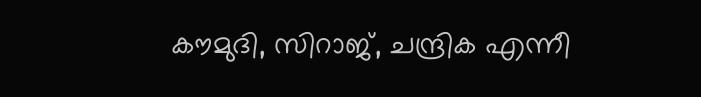കൗമുദി, സിറാജ്, ചന്ദ്രിക എന്നീ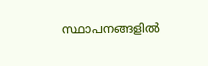സ്ഥാപനങ്ങളിൽ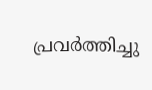പ്രവർത്തിച്ചു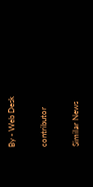By - Web Desk

contributor

Similar News